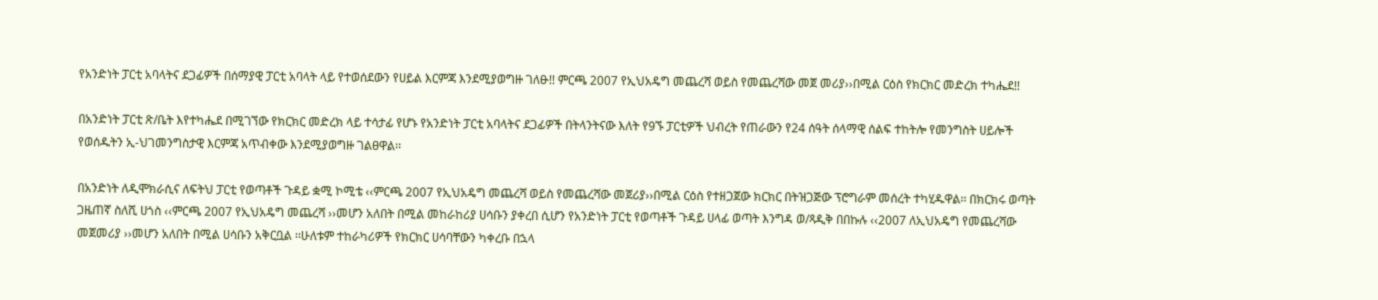የአንድነት ፓርቲ አባላትና ደጋፊዎች በሰማያዊ ፓርቲ አባላት ላይ የተወሰደውን የሀይል እርምጃ እንደሚያወግዙ ገለፁ!! ምርጫ 2007 የኢህአዴግ መጨረሻ ወይስ የመጨረሻው መጀ መሪያ››በሚል ርዕስ የክርክር መድረክ ተካሔደ!!

በአንድነት ፓርቲ ጽ/ቤት እየተካሔደ በሚገኘው የክርክር መድረክ ላይ ተሳታፊ የሆኑ የአንድነት ፓርቲ አባላትና ደጋፊዎች በትላንትናው እለት የ9ኙ ፓርቲዎች ህብረት የጠራውን የ24 ሰዓት ሰላማዊ ሰልፍ ተከትሎ የመንግስት ሀይሎች የወሰዱትን ኢ-ህገመንግስታዊ እርምጃ አጥብቀው እንደሚያወግዙ ገልፀዋል፡፡

በአንድነት ለዲሞክራሲና ለፍትህ ፓርቲ የወጣቶች ጉዳይ ቋሚ ኮሚቴ ‹‹ምርጫ 2007 የኢህአዴግ መጨረሻ ወይስ የመጨረሻው መጀሪያ››በሚል ርዕስ የተዘጋጀው ክርክር በትዝጋጅው ፕሮግራም መሰረት ተካሂዱዋል፡፡ በክርክሩ ወጣት ጋዜጠኛ ስለሺ ሀጎስ ‹‹ምርጫ 2007 የኢህአዴግ መጨረሻ ››መሆን አለበት በሚል መከራከሪያ ሀሳቡን ያቀረበ ሲሆን የአንድነት ፓርቲ የወጣቶች ጉዳይ ሀላፊ ወጣት እንግዳ ወ/ጻዲቅ በበኩሉ ‹‹2007 ለኢህአዴግ የመጨረሻው መጀመሪያ ››መሆን አለበት በሚል ሀሳቡን አቅርቧል ፡፡ሁለቱም ተከራካሪዎች የክርክር ሀሳባቸውን ካቀረቡ በኋላ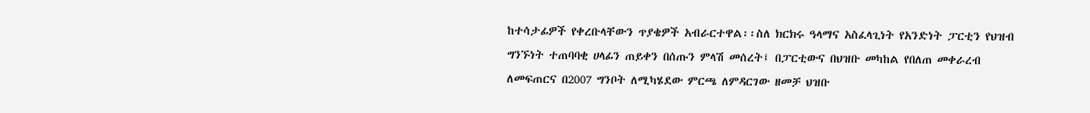ከተሳታፊዎች የቀረቡላቸውን ጥያቄዎች አብራርተዋል፡፡ስለ ክርክሩ ዓላማና አስፈላጊነት የአንድነት ፓርቲን የህዝብ ግንኙነት ተጠባባቂ ሀላፊን ጠይቀን በሰጡን ምላሽ መሰረት፤ በፓርቲውና በህዝቡ መካከል የበለጠ መቀራረብ ለመፍጠርና በ2007 ግንቦት ለሚካሄደው ምርጫ ለምዳርገው ዘመቻ ህዝቡ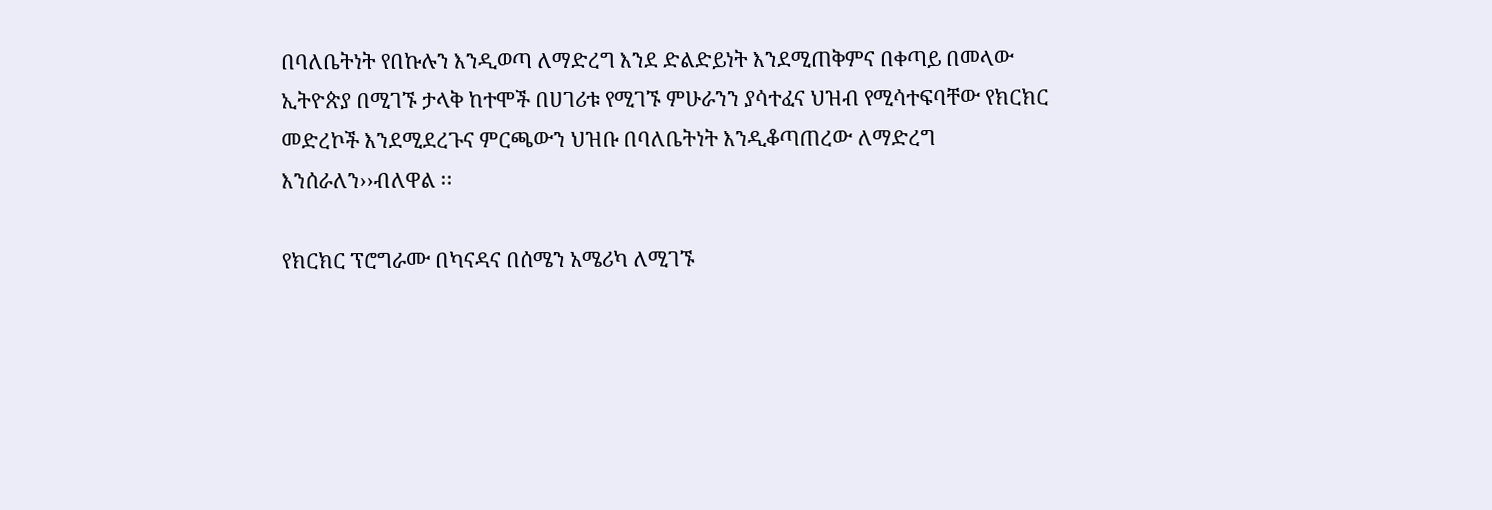በባለቤትነት የበኩሉን እንዲወጣ ለማድረግ እንደ ድልድይነት እንደሚጠቅምና በቀጣይ በመላው ኢትዮጵያ በሚገኙ ታላቅ ከተሞች በሀገሪቱ የሚገኙ ምሁራንን ያሳተፈና ህዝብ የሚሳተፍባቸው የክርክር መድረኮች እንደሚደረጉና ምርጫውን ህዝቡ በባለቤትነት እንዲቆጣጠረው ለማድረግ እንሰራለን››ብለዋል ፡፡

የክርክር ፕሮግራሙ በካናዳና በሰሜን አሜሪካ ለሚገኙ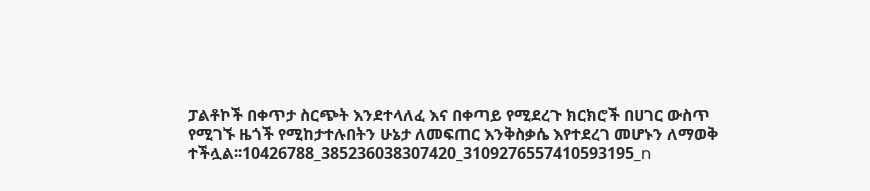ፓልቶኮች በቀጥታ ስርጭት እንደተላለፈ እና በቀጣይ የሚደረጉ ክርክሮች በሀገር ውስጥ የሚገኙ ዜጎች የሚከታተሉበትን ሁኔታ ለመፍጠር እንቅስቃሴ እየተደረገ መሆኑን ለማወቅ ተችሏል፡፡10426788_385236038307420_3109276557410593195_n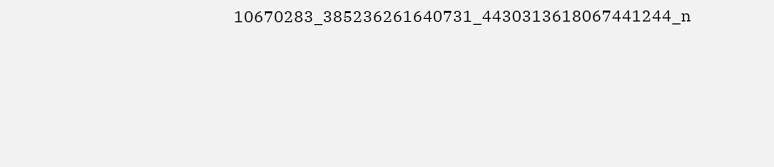10670283_385236261640731_4430313618067441244_n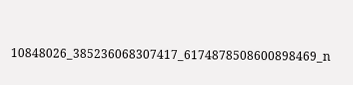10848026_385236068307417_6174878508600898469_n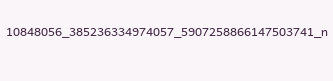10848056_385236334974057_5907258866147503741_n